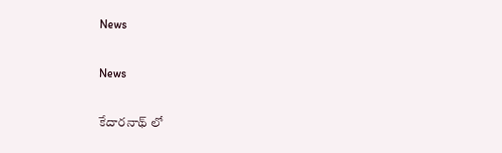News

News

కేదారనాథ్ ‌లో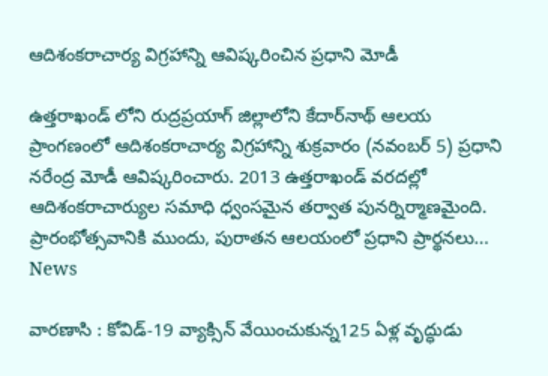ఆదిశంకరాచార్య విగ్రహాన్ని ఆవిష్కరించిన ప్రధాని మోడీ

ఉత్తరాఖండ్ ‌లోని రుద్రప్రయాగ్ జిల్లాలోని కేదార్‌నాథ్ ఆలయ ప్రాంగణంలో ఆదిశంకరాచార్య విగ్రహాన్ని శుక్రవారం (నవంబర్ 5) ప్రధాని నరేంద్ర మోడీ ఆవిష్కరించారు. 2013 ఉత్తరాఖండ్ వరదల్లో ఆదిశంకరాచార్యుల సమాధి ధ్వంసమైన తర్వాత పునర్నిర్మాణమైంది. ప్రారంభోత్సవానికి ముందు, పురాతన ఆలయంలో ప్రధాని ప్రార్థనలు...
News

వారణాసి : కోవిడ్-19 వ్యాక్సిన్ వేయించుకున్న125 ఏళ్ల వృద్ధుడు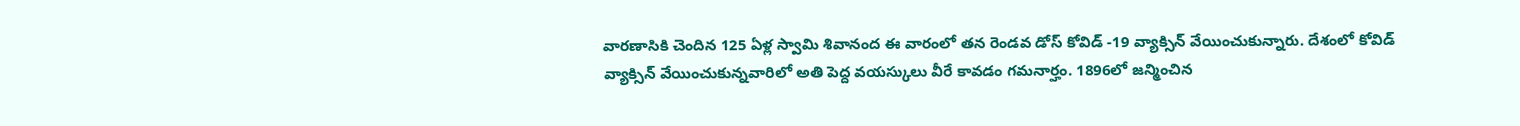వారణాసికి చెందిన 125 ఏళ్ల స్వామి శివానంద ఈ వారంలో తన రెండవ డోస్ కోవిడ్ -19 వ్యాక్సిన్ వేయించుకున్నారు. దేశంలో కోవిడ్ వ్యాక్సిన్ వేయించుకున్నవారిలో అతి పెద్ద వయస్కులు వీరే కావడం గమనార్హం. 1896లో జన్మించిన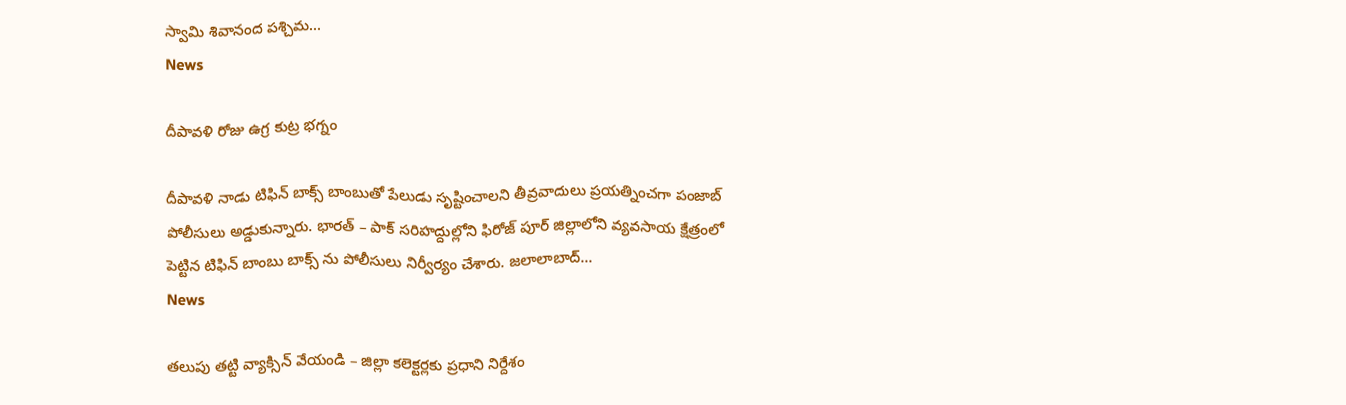స్వామి శివానంద పశ్చిమ...
News

దీపావళి రోజు ఉగ్ర కుట్ర భగ్నం

దీపావళి నాడు టిఫిన్ బాక్స్ బాంబుతో పేలుడు సృష్టించాలని తీవ్రవాదులు ప్రయత్నించగా పంజాబ్ పోలీసులు అడ్డుకున్నారు. భారత్ – పాక్ సరిహద్దుల్లోని ఫిరోజ్ ‌పూర్ జిల్లాలోని వ్యవసాయ క్షేత్రంలో పెట్టిన టిఫిన్ బాంబు బాక్స్ ‌ను పోలీసులు నిర్వీర్యం చేశారు. జలాలాబాద్...
News

తలుపు తట్టి వ్యాక్సిన్‌ వేయండి – జిల్లా కలెక్టర్లకు ప్రధాని నిర్దేశం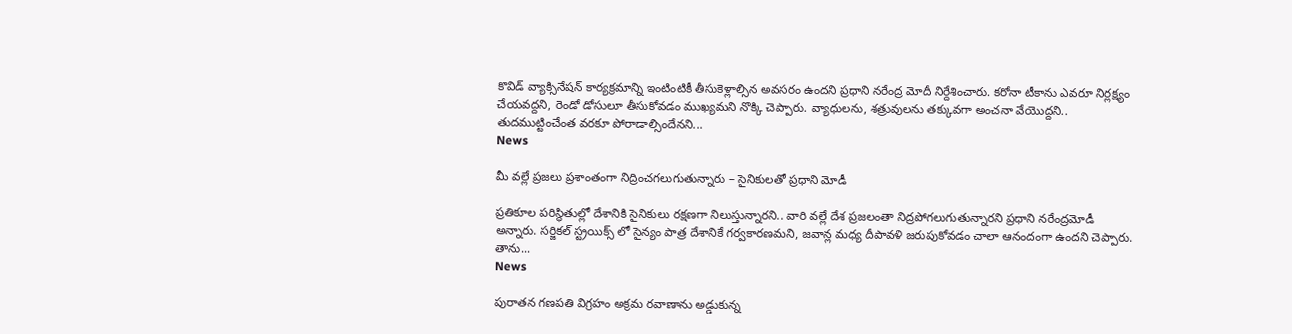కొవిడ్‌ వ్యాక్సినేషన్‌ కార్యక్రమాన్ని ఇంటింటికీ తీసుకెళ్లాల్సిన అవసరం ఉందని ప్రధాని నరేంద్ర మోదీ నిర్దేశించారు. కరోనా టీకాను ఎవరూ నిర్లక్ష్యం చేయవద్దని, రెండో డోసులూ తీసుకోవడం ముఖ్యమని నొక్కి చెప్పారు. వ్యాధులను, శత్రువులను తక్కువగా అంచనా వేయొద్దని.. తుదముట్టించేంత వరకూ పోరాడాల్సిందేనని...
News

మీ వల్లే ప్రజలు ప్రశాంతంగా నిద్రించగలుగుతున్నారు – సైనికులతో ప్రధాని మోడీ

ప్రతికూల పరిస్థితుల్లో దేశానికి సైనికులు రక్షణగా నిలుస్తున్నారని.. వారి వల్లే దేశ ప్రజలంతా నిద్రపోగలుగుతున్నారని ప్రధాని నరేంద్రమోడీ అన్నారు. సర్జికల్‌ స్ట్రయిక్స్ ‌లో సైన్యం పాత్ర దేశానికే గర్వకారణమని, జవాన్ల మధ్య దీపావళి జరుపుకోవడం చాలా ఆనందంగా ఉందని చెప్పారు. తాను...
News

పురాతన గణపతి విగ్రహం అక్రమ రవాణాను అడ్డుకున్న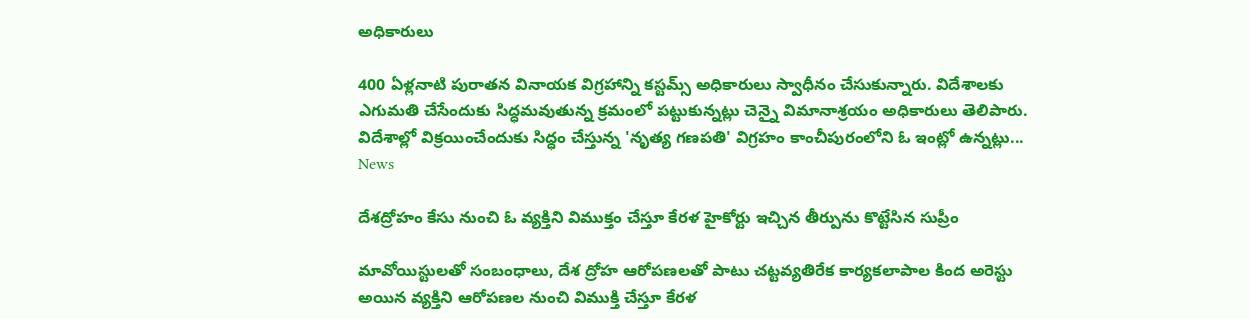అధికారులు

400 ఏళ్లనాటి పురాతన వినాయక విగ్రహాన్ని కస్టమ్స్ అధికారులు స్వాధీనం చేసుకున్నారు. విదేశాలకు ఎగుమతి చేసేందుకు సిద్ధమవుతున్న క్రమంలో పట్టుకున్నట్లు చెన్నై విమానాశ్రయం అధికారులు తెలిపారు. విదేశాల్లో విక్రయించేందుకు సిద్ధం చేస్తున్న 'నృత్య గణపతి' విగ్రహం కాంచీపురంలోని ఓ ఇంట్లో ఉన్నట్లు...
News

దేశద్రోహం కేసు నుంచి ఓ వ్యక్తిని విముక్తం చేస్తూ కేరళ హైకోర్టు ఇచ్చిన తీర్పును కొట్టేసిన సుప్రీం

మావోయిస్టులతో సంబంధాలు, దేశ ద్రోహ ఆరోపణలతో పాటు చట్టవ్యతిరేక కార్యకలాపాల కింద అరెస్టు అయిన వ్యక్తిని ఆరోపణల నుంచి విముక్తి చేస్తూ కేరళ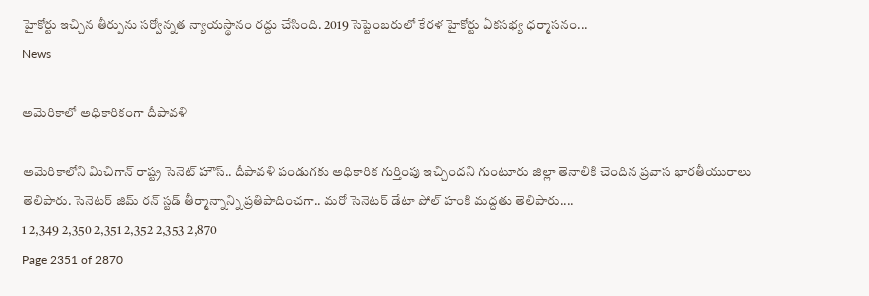హైకోర్టు ఇచ్చిన తీర్పును సర్వోన్నత న్యాయస్థానం రద్దు చేసింది. 2019 సెప్టెంబరులో కేరళ హైకోర్టు ఏకసభ్య ధర్మాసనం...
News

అమెరికాలో అధికారికంగా దీపావళి

అమెరికాలోని మిచిగాన్ రాష్ట్ర సెనెట్ హౌస్.. దీపావళి పండుగకు అధికారిక గుర్తింపు ఇచ్చిందని గుంటూరు జిల్లా తెనాలికి చెందిన ప్రవాస భారతీయురాలు తెలిపారు. సెనెటర్ జిమ్ రన్ స్టడ్ తీర్మాన్నాన్ని ప్రతిపాదించగా.. మరో సెనెటర్ డేటా పోల్ హంకి మద్దతు తెలిపారు....
1 2,349 2,350 2,351 2,352 2,353 2,870
Page 2351 of 2870